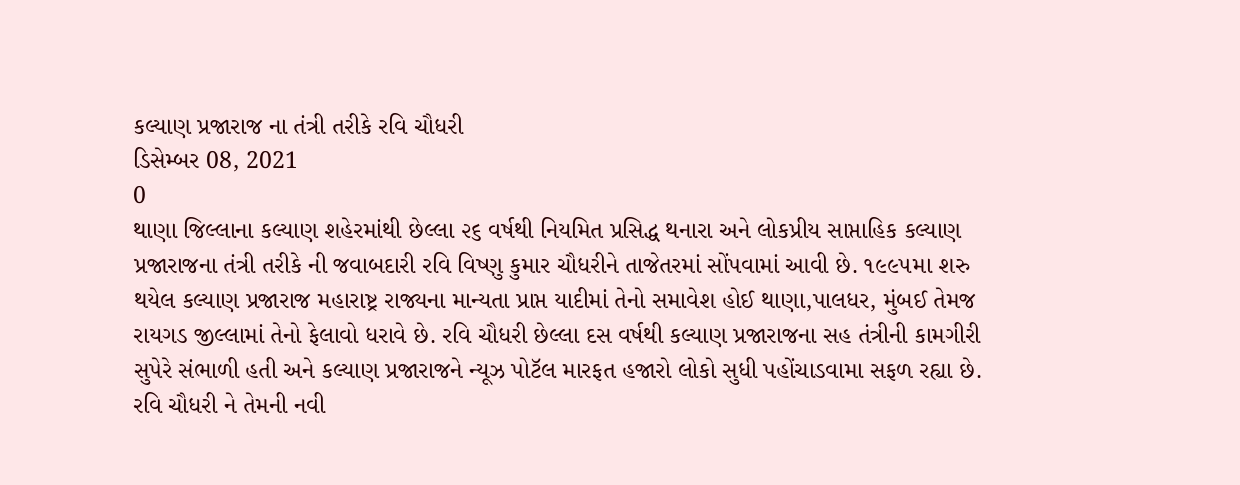કલ્યાણ પ્રજારાજ ના તંત્રી તરીકે રવિ ચૌધરી
ડિસેમ્બર 08, 2021
0
થાણા જિલ્લાના કલ્યાણ શહેરમાંથી છેલ્લા ૨૬ વર્ષથી નિયમિત પ્રસિદ્ધ થનારા અને લોકપ્રીય સાપ્તાહિક કલ્યાણ પ્રજારાજના તંત્રી તરીકે ની જવાબદારી રવિ વિષ્ણુ કુમાર ચૌધરીને તાજેતરમાં સોંપવામાં આવી છે. ૧૯૯૫મા શરુ થયેલ કલ્યાણ પ્રજારાજ મહારાષ્ટ્ર રાજ્યના માન્યતા પ્રાપ્ત યાદીમાં તેનો સમાવેશ હોઈ થાણા,પાલધર, મુંબઈ તેમજ રાયગડ જીલ્લામાં તેનો ફેલાવો ધરાવે છે. રવિ ચૌધરી છેલ્લા દસ વર્ષથી કલ્યાણ પ્રજારાજના સહ તંત્રીની કામગીરી સુપેરે સંભાળી હતી અને કલ્યાણ પ્રજારાજને ન્યૂઝ પોટૅલ મારફત હજારો લોકો સુધી પહોંચાડવામા સફળ રહ્યા છે. રવિ ચૌધરી ને તેમની નવી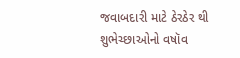જવાબદારી માટે ઠેરઠેર થી શુભેચ્છાઓનો વષૉવ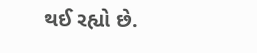થઈ રહ્યો છે.